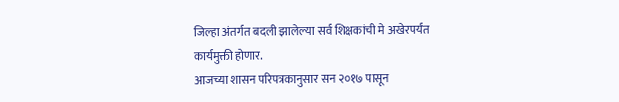जिल्हा अंतर्गत बदली झालेल्या सर्व शिक्षकांची मे अखेरपर्यंत कार्यमुक्ती होणार.
आजच्या शासन परिपत्रकानुसार सन २०१७ पासून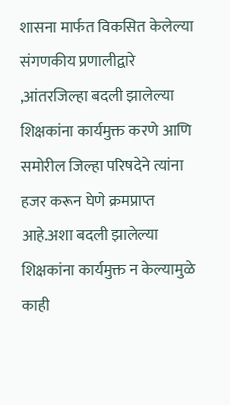शासना मार्फत विकसित केलेल्या संगणकीय प्रणालीद्वारे ,आंतरजिल्हा बदली झालेल्या शिक्षकांना कार्यमुक्त करणे आणि समोरील जिल्हा परिषदेने त्यांना हजर करून घेणे क्रमप्राप्त आहे.अशा बदली झालेल्या शिक्षकांना कार्यमुक्त न केल्यामुळे काही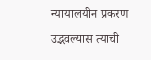न्यायालयीन प्रकरण उद्भवल्यास त्याची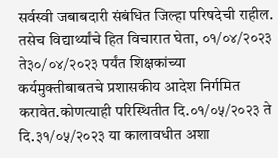सर्वस्वी जबाबदारी संबंधित जिल्हा परिषदेची राहील.
तसेच विद्यार्थ्यांचे हित विचारात घेता, ०१/०४/२०२३ ते३०/०४/२०२३ पर्यंत शिक्षकांच्या कर्यमुक्तीबाबतचे प्रशासकीय आदेश निर्गमित करावेत.कोणत्याही परिस्थितीत दि.०१/०५/२०२३ ते दि.३१/०५/२०२३ या कालावधीत अशा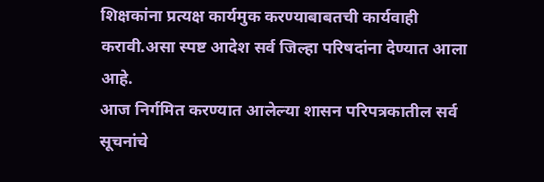शिक्षकांना प्रत्यक्ष कार्यमुक करण्याबाबतची कार्यवाही करावी.असा स्पष्ट आदेश सर्व जिल्हा परिषदांना देण्यात आला आहे.
आज निर्गमित करण्यात आलेल्या शासन परिपत्रकातील सर्व सूचनांचे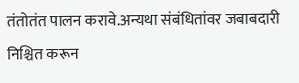तंतोतंत पालन करावे.अन्यथा संबंधितांवर जबाबदारी निश्चित करून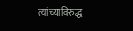त्यांच्याविरुद्ध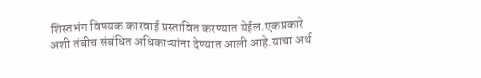शिस्तभंग विषयक कारवाई प्रस्तावित करण्यात येईल.एकप्रकारे अशी तंबीच संबंधित अधिकाऱ्यांना देण्यात आली आहे.याचा अर्थ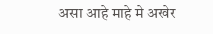असा आहे माहे मे अखेर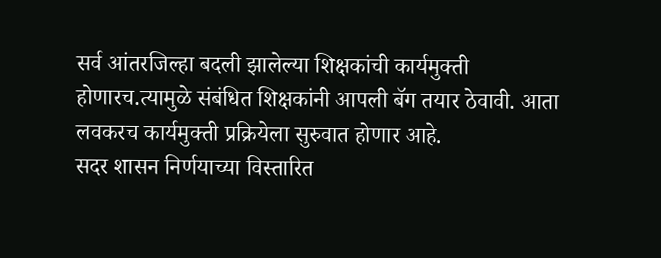सर्व आंतरजिल्हा बदली झालेल्या शिक्षकांची कार्यमुक्ती होणारच.त्यामुळे संबंधित शिक्षकांनी आपली बॅग तयार ठेवावी. आता लवकरच कार्यमुक्ती प्रक्रियेला सुरुवात होणार आहे.
सदर शासन निर्णयाच्या विस्तारित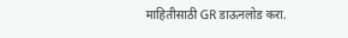माहितीसाठी GR डाऊनलोड करा.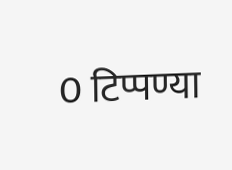0 टिप्पण्या